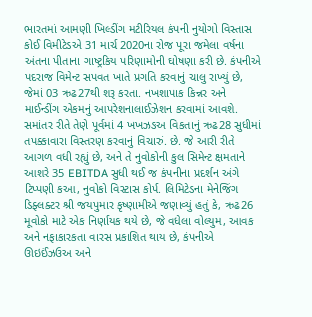ભારતમાં આમણી ખિલ્ડીંગ મટીરિયલ કંપની નુયોગો વિસ્તાસ કોઈ વિમીટેડએ 31 માર્ચ 2020ના રોજ પૂરા જમેલા વર્ષના અંતના પીતાના ગાષ્ટ્રકિય પરિણામોની ઘોષણા કરી છે. કંપનીએ પદરાજ વિમેન્ટ સપવત ખાતે પ્રગતિ કરવાનું ચાલુ રાખ્યું છે, જેમાં 03 ઋઢ27થી શરૂ કરતા. નખશાપાક કિન્નર અને માઈન્ડીંગ એકમનું આપરેશનાલાઈઝેશન કરવામાં આવશે. સમાંતર રીતે તેણે પૂર્વમાં 4 ખખઝઙઅ વિકતાનું ઋઢ28 સુધીમાં તપક્કાવારા વિસ્તરણ કરવાનું વિચારું. છે. જે આરી રીતે આગળ વધી રહ્યું છે, અને તે નુવોકોની કુલ સિમેન્ટ ક્ષમતાને આશરે 35 EBITDA સુધી થઈ જ કંપનીના પ્રદર્શન અંગે ટિપ્પણી કઆ, નુવોકો વિસ્ટાસ કોર્પ. લિમિટેડના મેનેજિંગ ડિફ્લક્ટર શ્રી જયપુમાર કૃષ્ણામીએ જણાવ્યું હતું કે, ઋઢ26 મૂવોકો માટે એક નિર્ણાયક થયે છે, જે વધેલા વોલ્યુમ, આવક અને નફાકારકતા વારસ પ્રકાશિત થાય છે, કંપનીએ ઊઇઈંઝઉઅ અને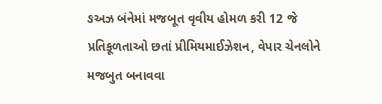ઙઅઝ બંનેમાં મજબૂત વૃવીય હોમળ કરી 12 જે પ્રતિકૂળતાઓ છતાં પ્રીમિયમાઈઝેશન, વેપાર ચેનલોને મજબુત બનાવવા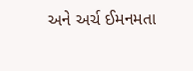અને અર્ચ ઈમનમતા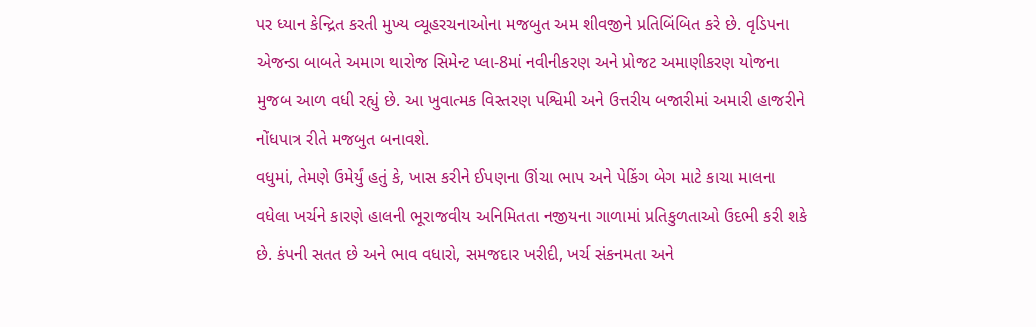પર ધ્યાન કેન્દ્રિત કરતી મુખ્ય વ્યૂહરચનાઓના મજબુત અમ શીવજીને પ્રતિબિંબિત કરે છે. વૃડિપના એજન્ડા બાબતે અમાગ થારોજ સિમેન્ટ પ્લા-8માં નવીનીકરણ અને પ્રોજટ અમાણીકરણ યોજના મુજબ આળ વધી રહ્યું છે. આ ખુવાત્મક વિસ્તરણ પશ્વિમી અને ઉત્તરીય બજારીમાં અમારી હાજરીને નોંધપાત્ર રીતે મજબુત બનાવશે.
વધુમાં, તેમણે ઉમેર્યું હતું કે, ખાસ કરીને ઈપણના ઊંચા ભાપ અને પેકિંગ બેગ માટે કાચા માલના વધેલા ખર્ચને કારણે હાલની ભૂરાજવીય અનિમિતતા નજીયના ગાળામાં પ્રતિકુળતાઓ ઉદભી કરી શકે છે. કંપની સતત છે અને ભાવ વધારો, સમજદાર ખરીદી, ખર્ચ સંકનમતા અને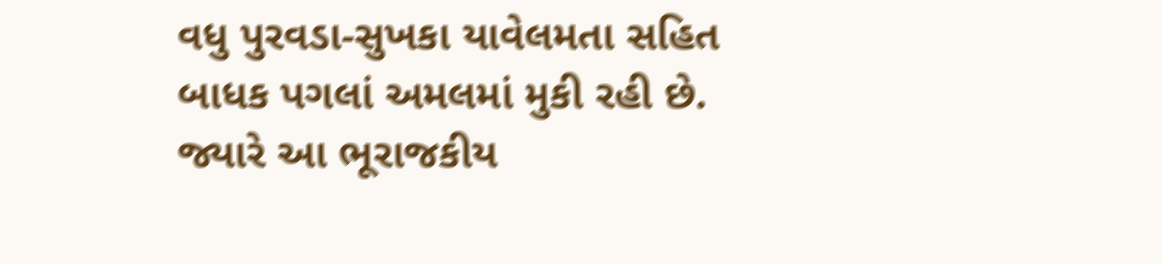વધુ પુરવડા-સુખકા યાવેલમતા સહિત બાધક પગલાં અમલમાં મુકી રહી છે. જ્યારે આ ભૂરાજકીય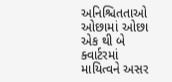અનિશ્ચિતતાઓ ઓછામાં ઓછા એક થી બે ક્વાર્ટરમાં માયિત્વને અસર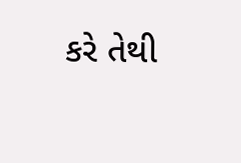કરે તેથી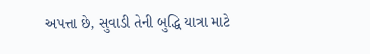અપત્તા છે, સુવાડી તેની બુદ્ધિ યાત્રા માટે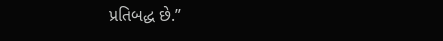પ્રતિબદ્ધ છે.”